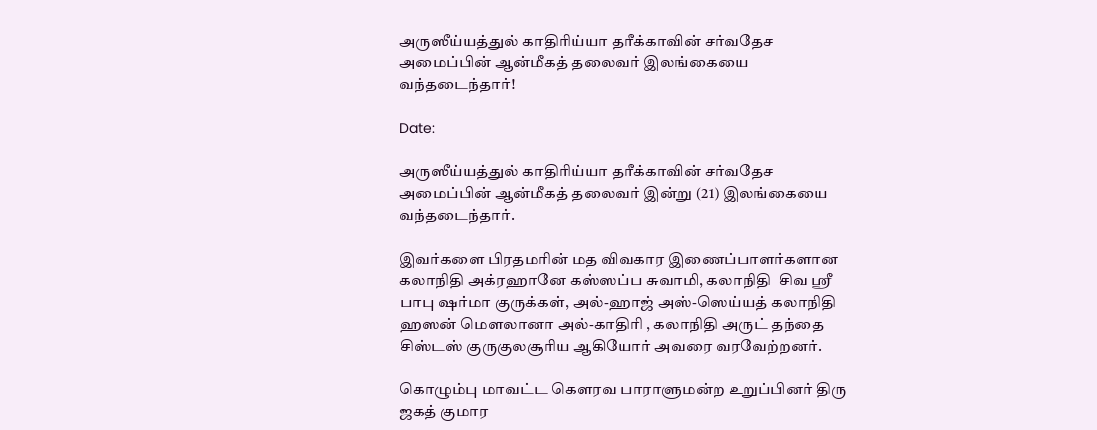அருஸீய்யத்துல் காதிரிய்யா தரீக்காவின் சர்வதேச அமைப்பின் ஆன்மீகத் தலைவர் இலங்கையை வந்தடைந்தார்!

Date:

அருஸீய்யத்துல் காதிரிய்யா தரீக்காவின் சர்வதேச அமைப்பின் ஆன்மீகத் தலைவர் இன்று (21) இலங்கையை வந்தடைந்தார்.

இவர்களை பிரதமரின் மத விவகார இணைப்பாளர்களான கலாநிதி அக்ரஹானே கஸ்ஸப்ப சுவாமி, கலாநிதி  சிவ ஸ்ரீ பாபு ஷர்மா குருக்கள், அல்-ஹாஜ் அஸ்-ஸெய்யத் கலாநிதி ஹஸன் மௌலானா அல்-காதிரி , கலாநிதி அருட் தந்தை சிஸ்டஸ் குருகுலசூரிய ஆகியோர் அவரை வரவேற்றனர்.

கொழும்பு மாவட்ட கெளரவ பாராளுமன்ற உறுப்பினர் திரு ஜகத் குமார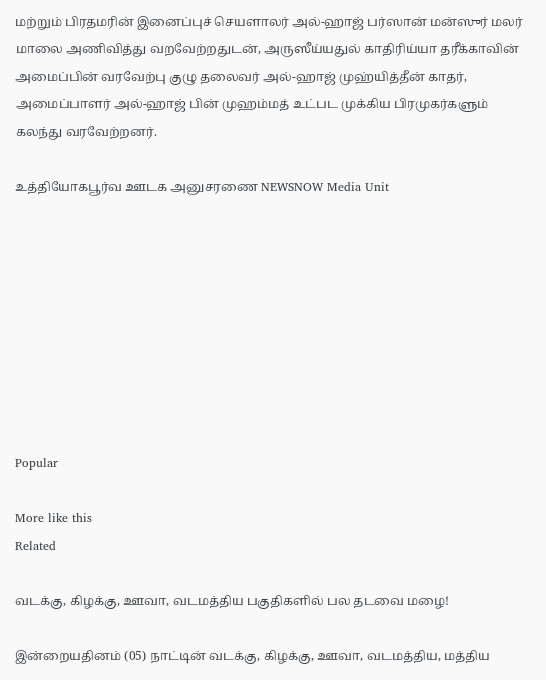மற்றும் பிரதமரின் இனைப்புச் செயளாலர் அல்-ஹாஜ் பர்ஸான் மன்ஸுர் மலர் மாலை அணிவித்து வறவேற்றதுடன், அருஸீய்யதுல் காதிரிய்யா தரீக்காவின் அமைப்பின் வரவேற்பு குழு தலைவர் அல்-ஹாஜ் முஹ்யித்தீன் காதர், அமைப்பாளர் அல்-ஹாஜ் பின் முஹம்மத் உட்பட முக்கிய பிரமுகர்களும் கலந்து வரவேற்றனர்.

உத்தியோகபூர்வ ஊடக அனுசரணை NEWSNOW Media Unit









Popular

More like this
Related

வடக்கு, கிழக்கு, ஊவா, வடமத்திய பகுதிகளில் பல தடவை மழை!

இன்றையதினம் (05) நாட்டின் வடக்கு, கிழக்கு, ஊவா, வடமத்திய, மத்திய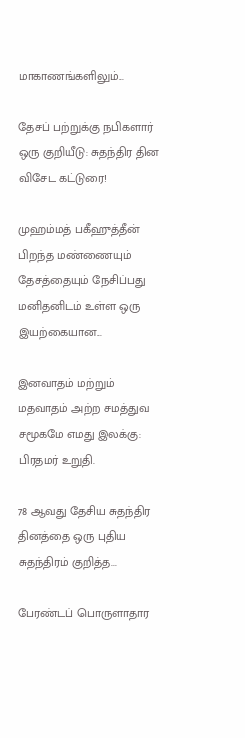மாகாணங்களிலும்...

தேசப் பற்றுக்கு நபிகளார் ஒரு குறியீடு: சுதந்திர தின விசேட கட்டுரை!

முஹம்மத் பகீஹுத்தீன் பிறந்த மண்ணையும் தேசத்தையும் நேசிப்பது மனிதனிடம் உள்ள ஒரு இயற்கையான...

இனவாதம் மற்றும் மதவாதம் அற்ற சமத்துவ சமூகமே எமது இலக்கு: பிரதமர் உறுதி.

78 ஆவது தேசிய சுதந்திர தினத்தை ஒரு புதிய சுதந்திரம் குறித்த...

பேரண்டப் பொருளாதார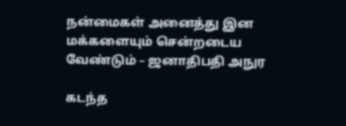நன்மைகள் அனைத்து இன மக்களையும் சென்றடைய வேண்டும் – ஜனாதிபதி அநுர

கடந்த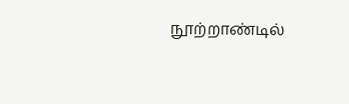நூற்றாண்டில்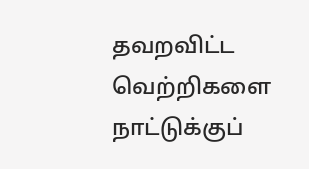தவறவிட்ட வெற்றிகளை நாட்டுக்குப்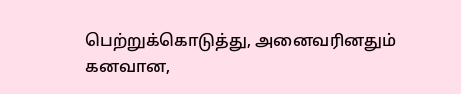பெற்றுக்கொடுத்து, அனைவரினதும் கனவான,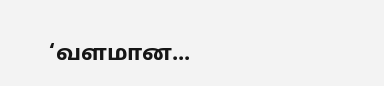‘வளமான...